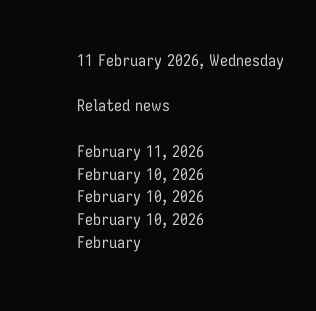11 February 2026, Wednesday

Related news

February 11, 2026
February 10, 2026
February 10, 2026
February 10, 2026
February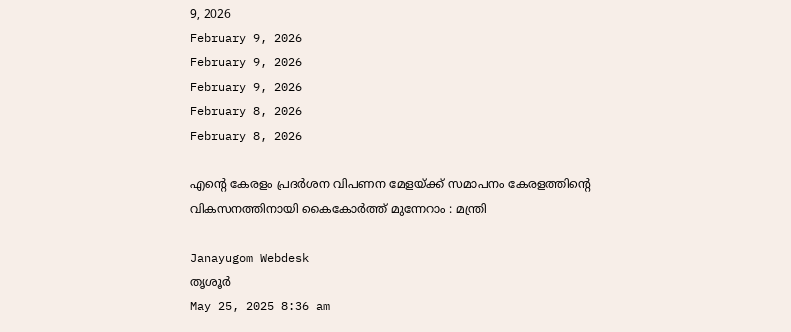9, 2026
February 9, 2026
February 9, 2026
February 9, 2026
February 8, 2026
February 8, 2026

എന്റെ കേരളം പ്രദർശന വിപണന മേളയ്ക്ക് സമാപനം കേരളത്തിന്റെ വികസനത്തിനായി കൈകോർത്ത് മുന്നേറാം : മന്ത്രി

Janayugom Webdesk
തൃശൂര്‍
May 25, 2025 8:36 am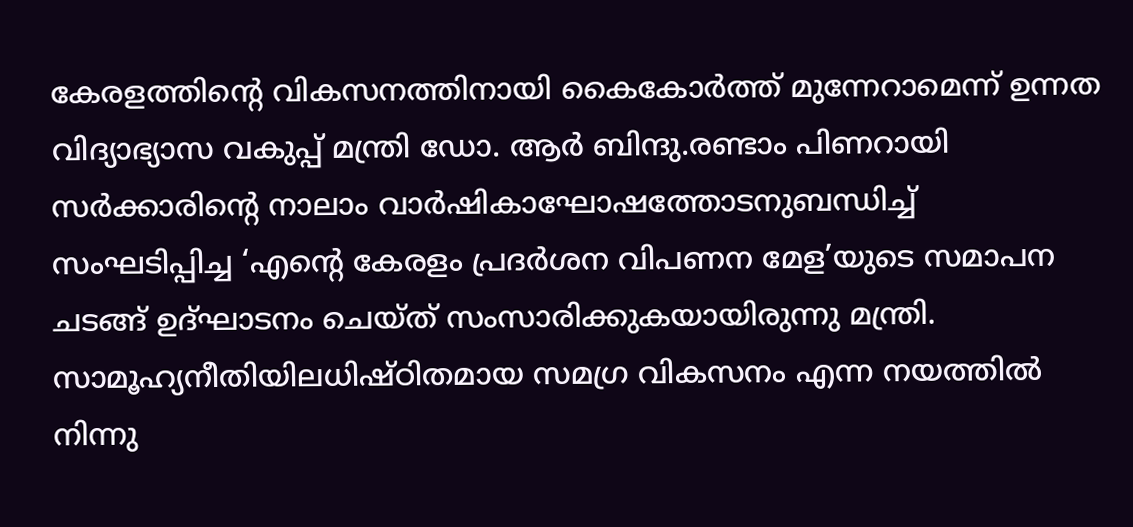കേരളത്തിന്റെ വികസനത്തിനായി കൈകോർത്ത് മുന്നേറാമെന്ന് ഉന്നത വിദ്യാഭ്യാസ വകുപ്പ് മന്ത്രി ഡോ. ആർ ബിന്ദു.രണ്ടാം പിണറായി സർക്കാരിന്റെ നാലാം വാർഷികാഘോഷത്തോടനുബന്ധിച്ച് സംഘടിപ്പിച്ച ‘എന്റെ കേരളം പ്രദർശന വിപണന മേള’യുടെ സമാപന ചടങ്ങ് ഉദ്ഘാടനം ചെയ്ത് സംസാരിക്കുകയായിരുന്നു മന്ത്രി. സാമൂഹ്യനീതിയിലധിഷ്ഠിതമായ സമഗ്ര വികസനം എന്ന നയത്തിൽ നിന്നു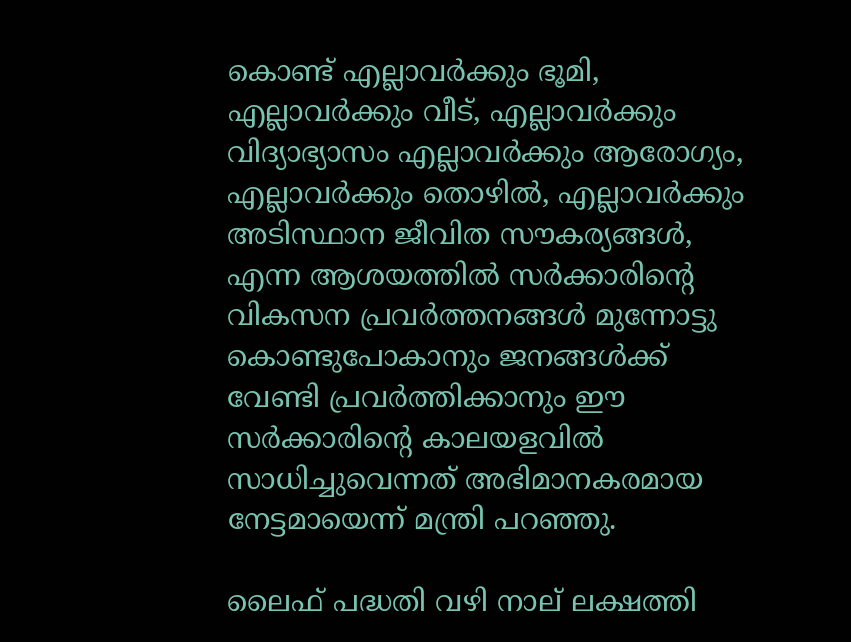കൊണ്ട് എല്ലാവർക്കും ഭൂമി, എല്ലാവർക്കും വീട്, എല്ലാവർക്കും വിദ്യാഭ്യാസം എല്ലാവർക്കും ആരോഗ്യം, എല്ലാവർക്കും തൊഴിൽ, എല്ലാവർക്കും അടിസ്ഥാന ജീവിത സൗകര്യങ്ങൾ, എന്ന ആശയത്തിൽ സർക്കാരിന്റെ വികസന പ്രവർത്തനങ്ങൾ മുന്നോട്ടു കൊണ്ടുപോകാനും ജനങ്ങൾക്ക് വേണ്ടി പ്രവർത്തിക്കാനും ഈ സർക്കാരിന്റെ കാലയളവിൽ സാധിച്ചുവെന്നത് അഭിമാനകരമായ നേട്ടമായെന്ന് മന്ത്രി പറഞ്ഞു.

ലൈഫ് പദ്ധതി വഴി നാല് ലക്ഷത്തി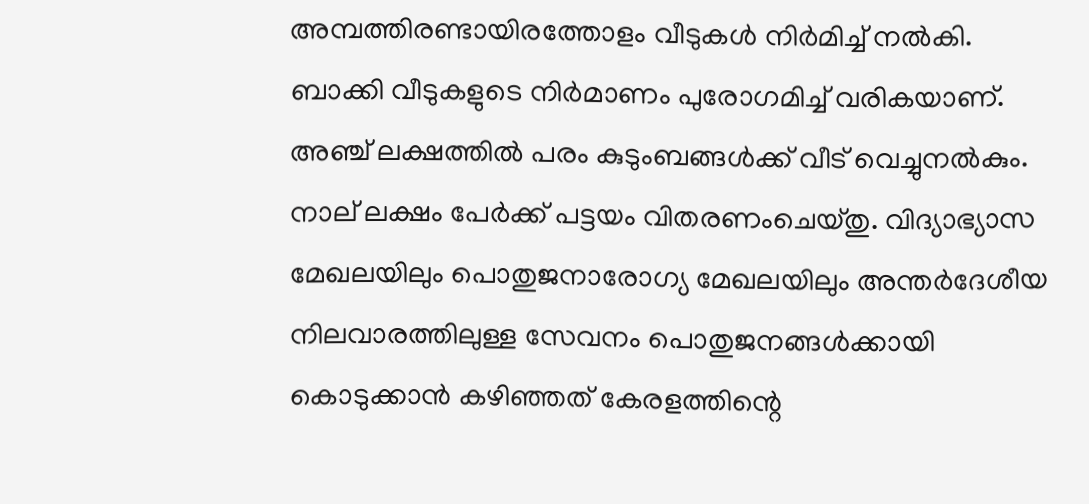അമ്പത്തിരണ്ടായിരത്തോളം വീടുകൾ നിർമിച്ച് നൽകി. ബാക്കി വീടുകളുടെ നിർമാണം പുരോഗമിച്ച് വരികയാണ്. അഞ്ച് ലക്ഷത്തിൽ പരം കുടുംബങ്ങൾക്ക് വീട് വെച്ചുനൽകും. നാല് ലക്ഷം പേർക്ക് പട്ടയം വിതരണംചെയ്തു. വിദ്യാഭ്യാസ മേഖലയിലും പൊതുജനാരോഗ്യ മേഖലയിലും അന്തർദേശീയ നിലവാരത്തിലുള്ള സേവനം പൊതുജനങ്ങൾക്കായി കൊടുക്കാൻ കഴിഞ്ഞത് കേരളത്തിന്റെ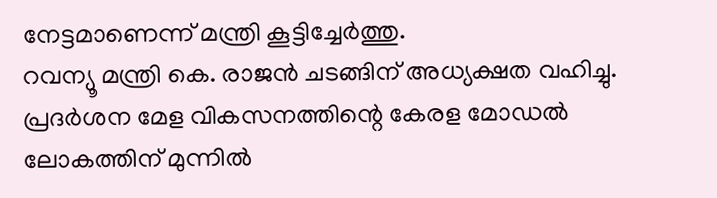നേട്ടമാണെന്ന് മന്ത്രി കൂട്ടിച്ചേര്‍ത്തു.
റവന്യൂ മന്ത്രി കെ. രാജൻ ചടങ്ങിന് അധ്യക്ഷത വഹിച്ചു. പ്രദർശന മേള വികസനത്തിന്റെ കേരള മോഡൽ ലോകത്തിന് മുന്നിൽ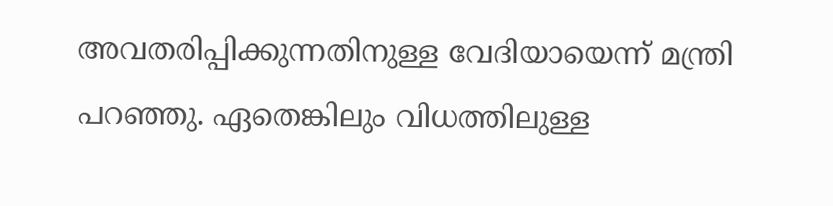അവതരിപ്പിക്കുന്നതിനുള്ള വേദിയായെന്ന് മന്ത്രി പറഞ്ഞു. ഏതെങ്കിലും വിധത്തിലുള്ള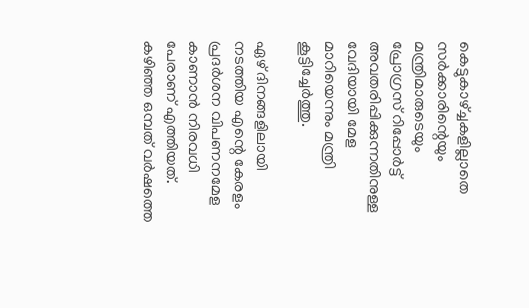കെട്ടുകാഴ്ച്ചകളില്ലാതെ സർക്കാരിന്റെയും മന്ത്രിമാരുടെയും പ്രോഗ്രസ് റിപ്പോർട്ട് അവതരിപ്പിക്കുന്നതിനുള്ള വേദിയായി മേള മാറിയെന്നും മന്ത്രി കൂട്ടിച്ചേർത്തു.

ഏഴ് ദിനങ്ങളിലായി നടത്തിയ എന്റെ കേരളം പ്രദർശന വിപണനമേള കാണാൻ നിരവധി പേരാണ് എത്തിയത്. കഴിഞ്ഞ ഒമ്പത് വർഷത്തെ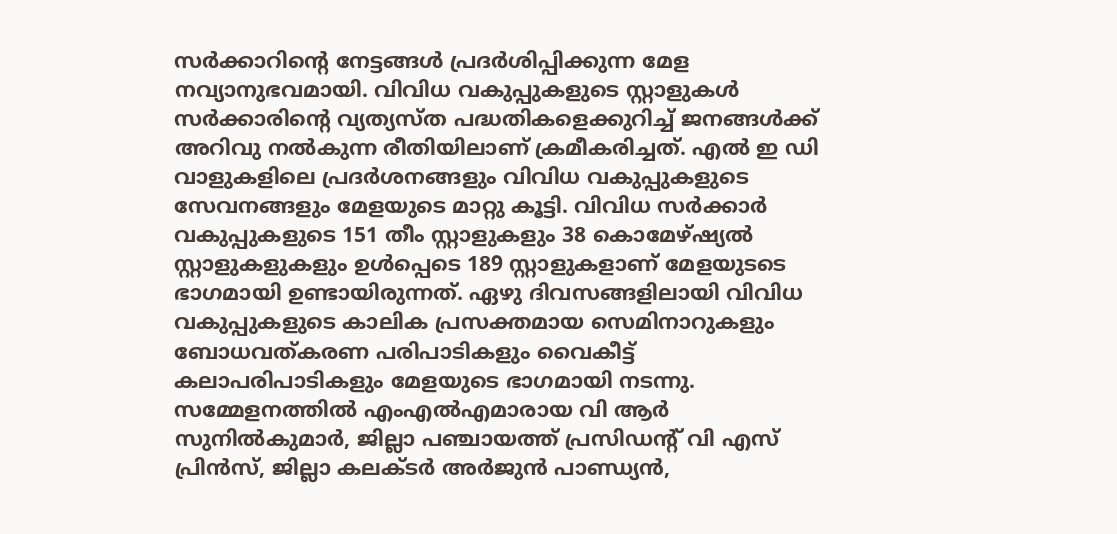സർക്കാറിന്റെ നേട്ടങ്ങൾ പ്രദർശിപ്പിക്കുന്ന മേള നവ്യാനുഭവമായി. വിവിധ വകുപ്പുകളുടെ സ്റ്റാളുകൾ സർക്കാരിന്റെ വ്യത്യസ്ത പദ്ധതികളെക്കുറിച്ച് ജനങ്ങൾക്ക് അറിവു നൽകുന്ന രീതിയിലാണ് ക്രമീകരിച്ചത്. എൽ ഇ ഡി വാളുകളിലെ പ്രദർശനങ്ങളും വിവിധ വകുപ്പുകളുടെ സേവനങ്ങളും മേളയുടെ മാറ്റു കൂട്ടി. വിവിധ സർക്കാർ വകുപ്പുകളുടെ 151 തീം സ്റ്റാളുകളും 38 കൊമേഴ്ഷ്യൽ സ്റ്റാളുകളുകളും ഉൾപ്പെടെ 189 സ്റ്റാളുകളാണ് മേളയുടടെ ഭാഗമായി ഉണ്ടായിരുന്നത്. ഏഴു ദിവസങ്ങളിലായി വിവിധ വകുപ്പുകളുടെ കാലിക പ്രസക്തമായ സെമിനാറുകളും ബോധവത്കരണ പരിപാടികളും വൈകീട്ട് കലാപരിപാടികളും മേളയുടെ ഭാഗമായി നടന്നു. സമ്മേളനത്തിൽ എംഎൽഎമാരായ വി ആര്‍ സുനിൽകുമാർ, ജില്ലാ പഞ്ചായത്ത് പ്രസിഡന്റ് വി എസ് പ്രിൻസ്, ജില്ലാ കലക്ടർ അർജുൻ പാണ്ഡ്യൻ,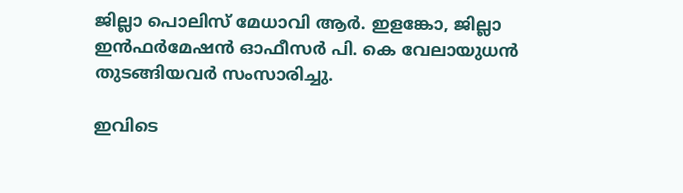ജില്ലാ പൊലിസ് മേധാവി ആർ. ഇളങ്കോ, ജില്ലാ ഇൻഫർമേഷൻ ഓഫീസർ പി. കെ വേലായുധൻ തുടങ്ങിയവർ സംസാരിച്ചു.

ഇവിടെ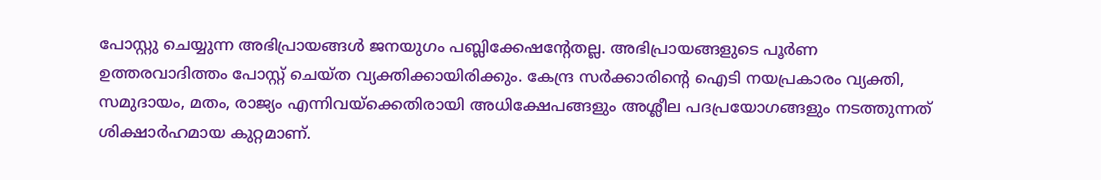പോസ്റ്റു ചെയ്യുന്ന അഭിപ്രായങ്ങള്‍ ജനയുഗം പബ്ലിക്കേഷന്റേതല്ല. അഭിപ്രായങ്ങളുടെ പൂര്‍ണ ഉത്തരവാദിത്തം പോസ്റ്റ് ചെയ്ത വ്യക്തിക്കായിരിക്കും. കേന്ദ്ര സര്‍ക്കാരിന്റെ ഐടി നയപ്രകാരം വ്യക്തി, സമുദായം, മതം, രാജ്യം എന്നിവയ്‌ക്കെതിരായി അധിക്ഷേപങ്ങളും അശ്ലീല പദപ്രയോഗങ്ങളും നടത്തുന്നത് ശിക്ഷാര്‍ഹമായ കുറ്റമാണ്.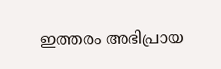ഇത്തരം അഭിപ്രായ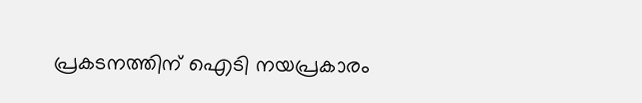പ്രകടനത്തിന് ഐടി നയപ്രകാരം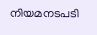നിയമനടപടി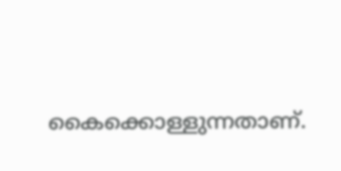കൈക്കൊള്ളുന്നതാണ്.